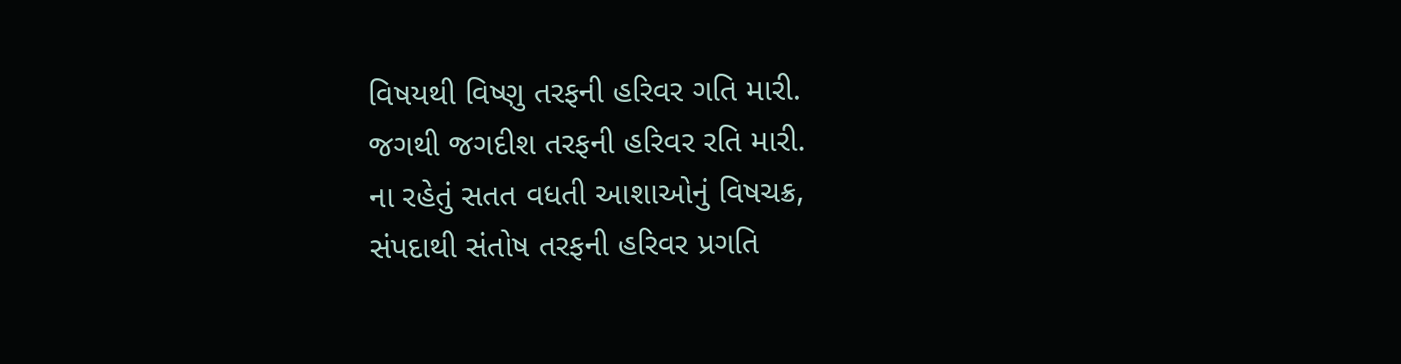વિષયથી વિષ્ણુ તરફની હરિવર ગતિ મારી.
જગથી જગદીશ તરફની હરિવર રતિ મારી.
ના રહેતું સતત વધતી આશાઓનું વિષચક્ર,
સંપદાથી સંતોષ તરફની હરિવર પ્રગતિ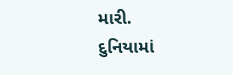મારી.
દુનિયામાં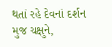થતાં રહે દેવનાં દર્શન મુજ ચક્ષુને,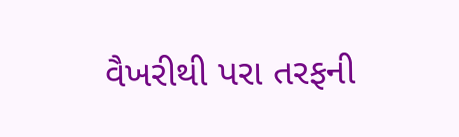વૈખરીથી પરા તરફની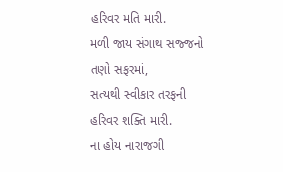હરિવર મતિ મારી.
મળી જાય સંગાથ સજ્જનો તણો સફરમાં,
સત્યથી સ્વીકાર તરફની હરિવર શક્તિ મારી.
ના હોય નારાજગી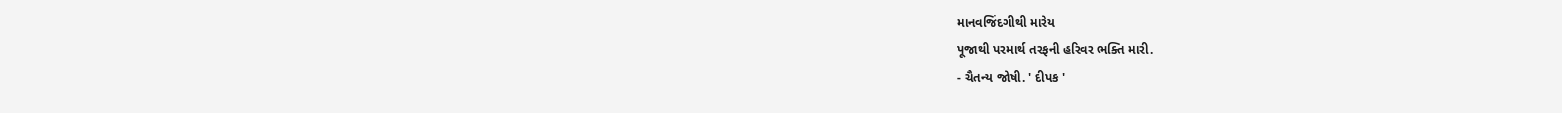માનવજિંદગીથી મારેય
પૂજાથી પરમાર્થ તરફની હરિવર ભક્તિ મારી.
- ચૈતન્ય જોષી. ' દીપક '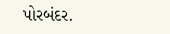પોરબંદર.